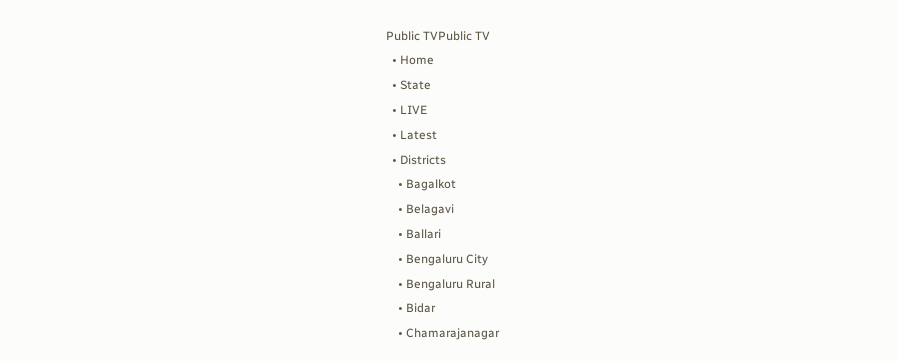Public TVPublic TV
  • Home
  • State
  • LIVE
  • Latest
  • Districts
    • Bagalkot
    • Belagavi
    • Ballari
    • Bengaluru City
    • Bengaluru Rural
    • Bidar
    • Chamarajanagar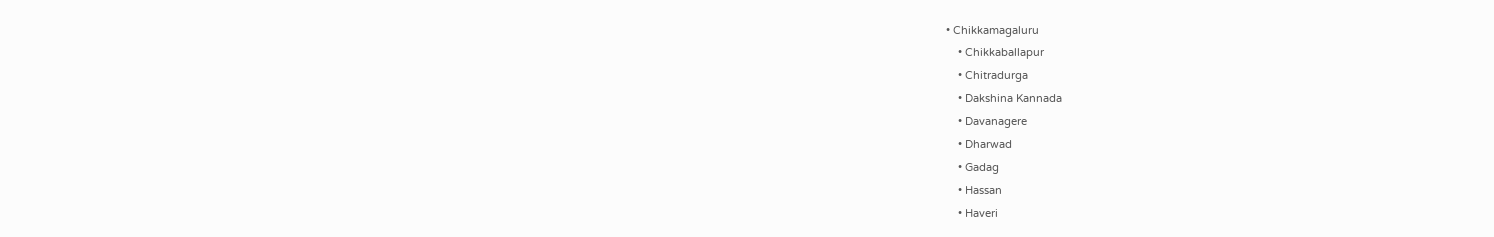• Chikkamagaluru
    • Chikkaballapur
    • Chitradurga
    • Dakshina Kannada
    • Davanagere
    • Dharwad
    • Gadag
    • Hassan
    • Haveri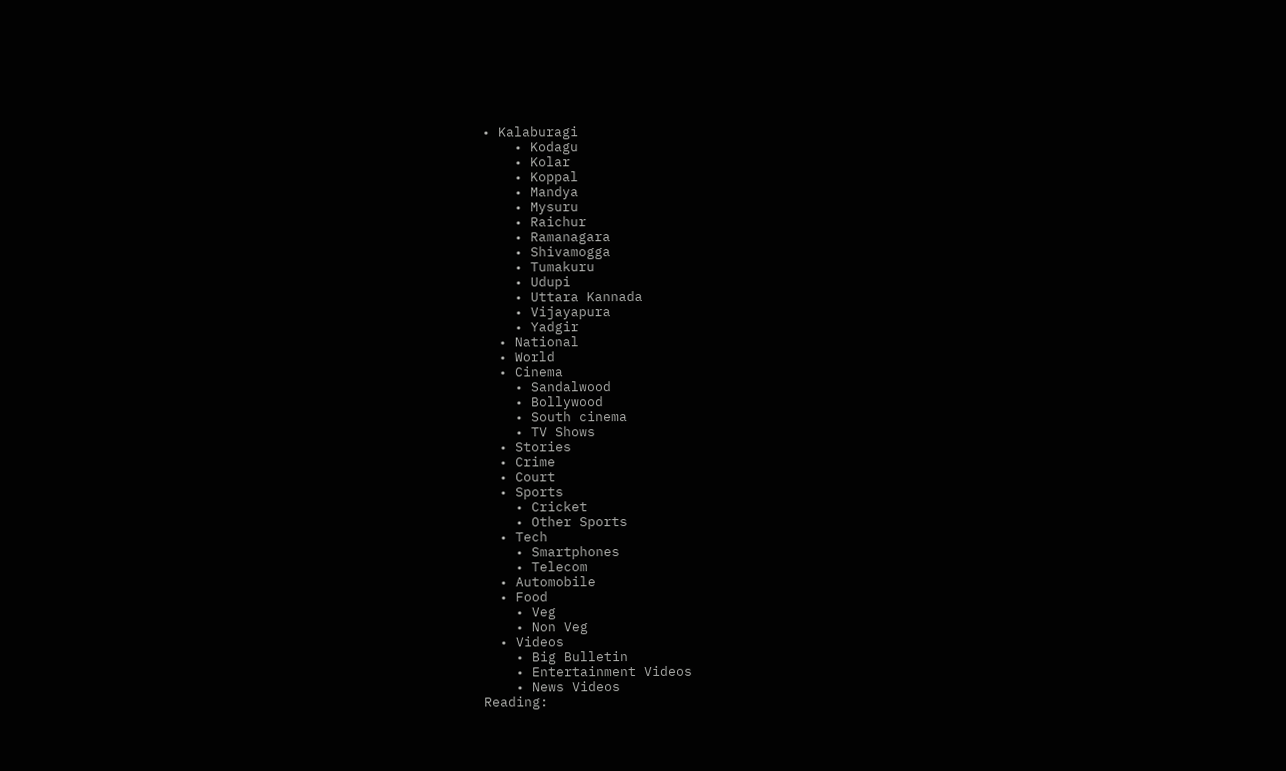• Kalaburagi
    • Kodagu
    • Kolar
    • Koppal
    • Mandya
    • Mysuru
    • Raichur
    • Ramanagara
    • Shivamogga
    • Tumakuru
    • Udupi
    • Uttara Kannada
    • Vijayapura
    • Yadgir
  • National
  • World
  • Cinema
    • Sandalwood
    • Bollywood
    • South cinema
    • TV Shows
  • Stories
  • Crime
  • Court
  • Sports
    • Cricket
    • Other Sports
  • Tech
    • Smartphones
    • Telecom
  • Automobile
  • Food
    • Veg
    • Non Veg
  • Videos
    • Big Bulletin
    • Entertainment Videos
    • News Videos
Reading: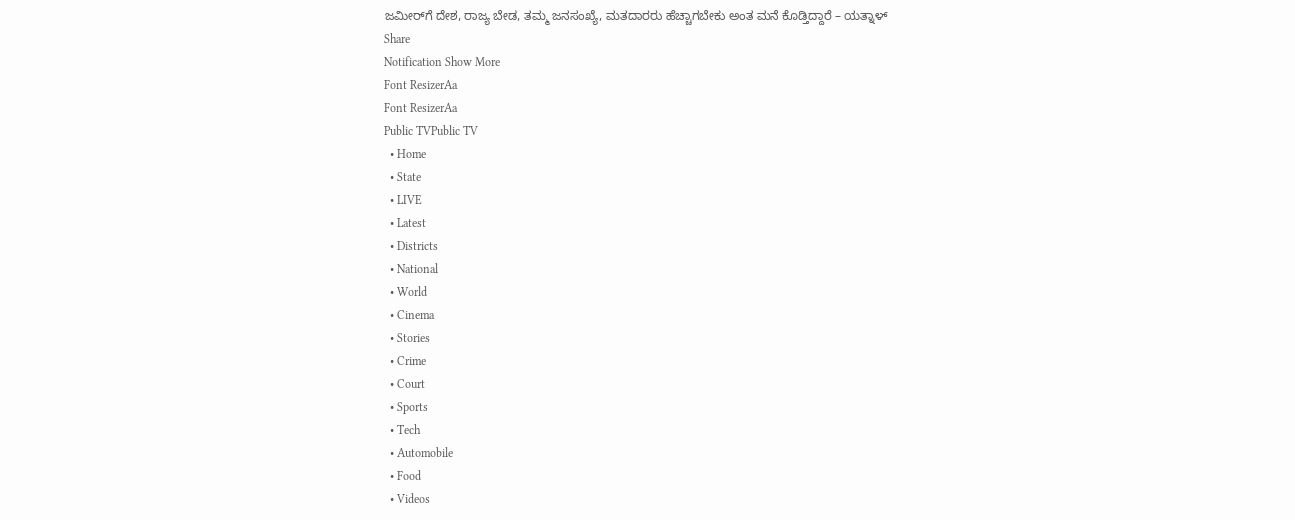ಜಮೀರ್‌ಗೆ ದೇಶ, ರಾಜ್ಯ ಬೇಡ, ತಮ್ಮ ಜನಸಂಖ್ಯೆ, ಮತದಾರರು ಹೆಚ್ಚಾಗಬೇಕು ಅಂತ ಮನೆ ಕೊಡ್ತಿದ್ದಾರೆ – ಯತ್ನಾಳ್
Share
Notification Show More
Font ResizerAa
Font ResizerAa
Public TVPublic TV
  • Home
  • State
  • LIVE
  • Latest
  • Districts
  • National
  • World
  • Cinema
  • Stories
  • Crime
  • Court
  • Sports
  • Tech
  • Automobile
  • Food
  • Videos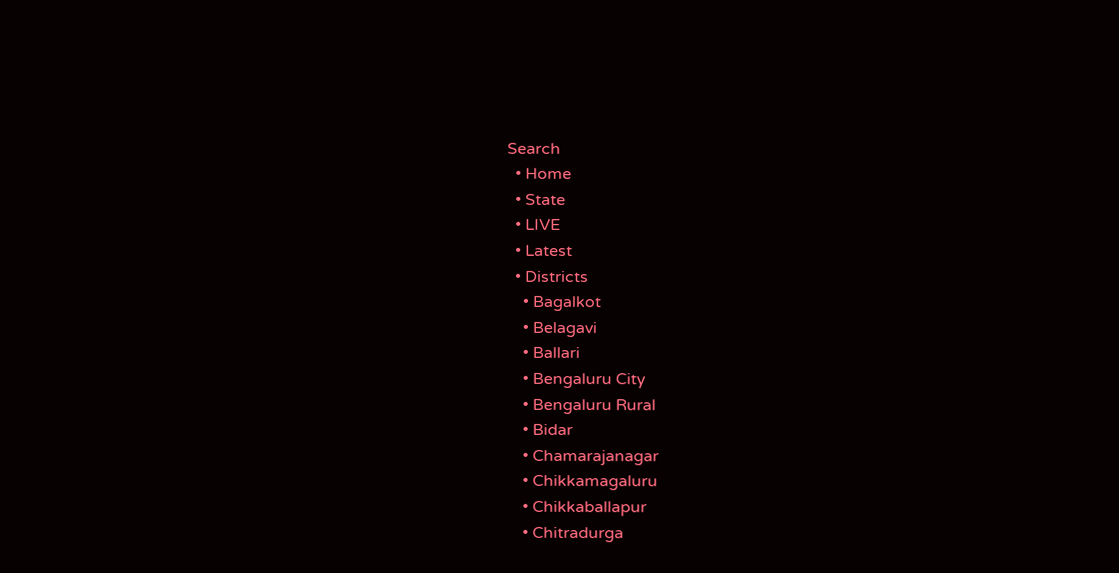Search
  • Home
  • State
  • LIVE
  • Latest
  • Districts
    • Bagalkot
    • Belagavi
    • Ballari
    • Bengaluru City
    • Bengaluru Rural
    • Bidar
    • Chamarajanagar
    • Chikkamagaluru
    • Chikkaballapur
    • Chitradurga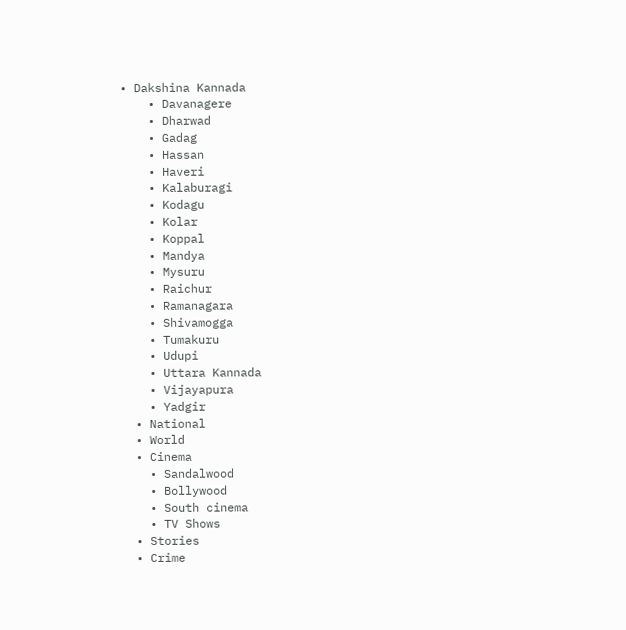• Dakshina Kannada
    • Davanagere
    • Dharwad
    • Gadag
    • Hassan
    • Haveri
    • Kalaburagi
    • Kodagu
    • Kolar
    • Koppal
    • Mandya
    • Mysuru
    • Raichur
    • Ramanagara
    • Shivamogga
    • Tumakuru
    • Udupi
    • Uttara Kannada
    • Vijayapura
    • Yadgir
  • National
  • World
  • Cinema
    • Sandalwood
    • Bollywood
    • South cinema
    • TV Shows
  • Stories
  • Crime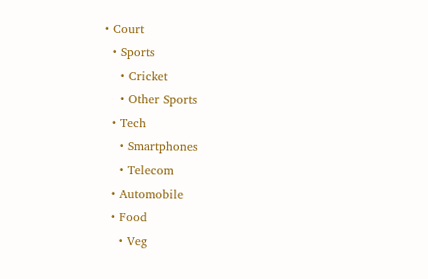• Court
  • Sports
    • Cricket
    • Other Sports
  • Tech
    • Smartphones
    • Telecom
  • Automobile
  • Food
    • Veg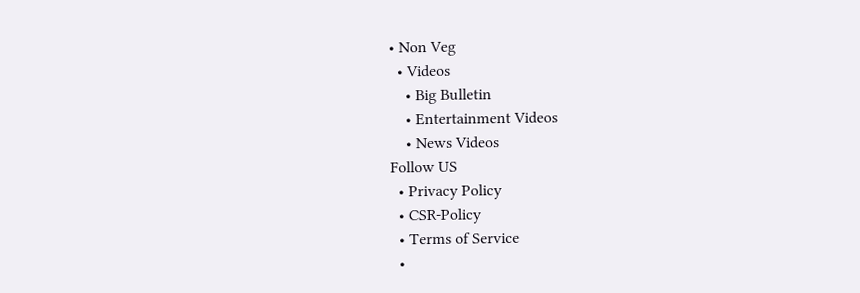• Non Veg
  • Videos
    • Big Bulletin
    • Entertainment Videos
    • News Videos
Follow US
  • Privacy Policy
  • CSR-Policy
  • Terms of Service
  •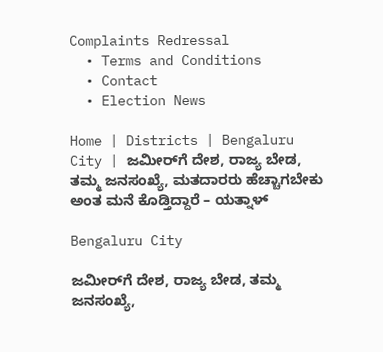Complaints Redressal
  • Terms and Conditions
  • Contact
  • Election News

Home | Districts | Bengaluru City | ಜಮೀರ್‌ಗೆ ದೇಶ, ರಾಜ್ಯ ಬೇಡ, ತಮ್ಮ ಜನಸಂಖ್ಯೆ, ಮತದಾರರು ಹೆಚ್ಚಾಗಬೇಕು ಅಂತ ಮನೆ ಕೊಡ್ತಿದ್ದಾರೆ – ಯತ್ನಾಳ್

Bengaluru City

ಜಮೀರ್‌ಗೆ ದೇಶ, ರಾಜ್ಯ ಬೇಡ, ತಮ್ಮ ಜನಸಂಖ್ಯೆ,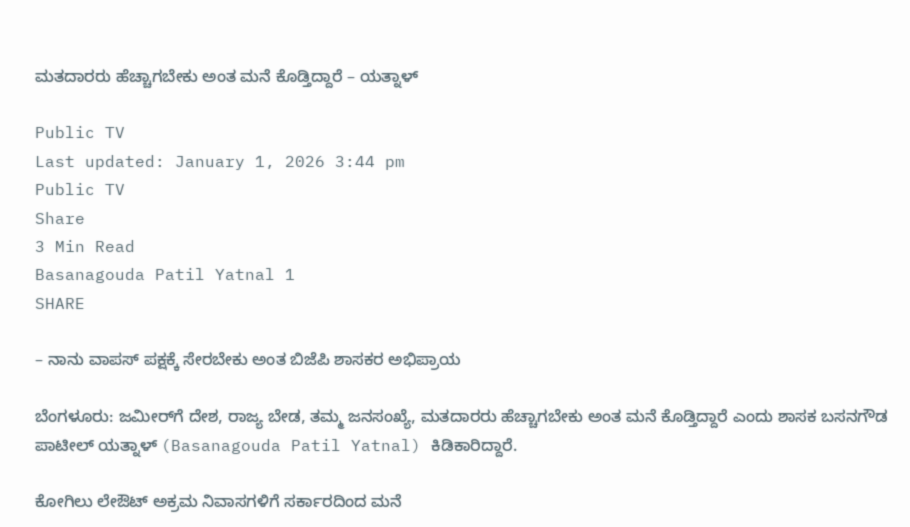ಮತದಾರರು ಹೆಚ್ಚಾಗಬೇಕು ಅಂತ ಮನೆ ಕೊಡ್ತಿದ್ದಾರೆ – ಯತ್ನಾಳ್

Public TV
Last updated: January 1, 2026 3:44 pm
Public TV
Share
3 Min Read
Basanagouda Patil Yatnal 1
SHARE

– ನಾನು ವಾಪಸ್ ಪಕ್ಷಕ್ಕೆ ಸೇರಬೇಕು ಅಂತ ಬಿಜೆಪಿ ಶಾಸಕರ ಅಭಿಪ್ರಾಯ

ಬೆಂಗಳೂರು: ಜಮೀರ್‌ಗೆ ದೇಶ, ರಾಜ್ಯ ಬೇಡ, ತಮ್ಮ ಜನಸಂಖ್ಯೆ, ಮತದಾರರು ಹೆಚ್ಚಾಗಬೇಕು ಅಂತ ಮನೆ ಕೊಡ್ತಿದ್ದಾರೆ ಎಂದು ಶಾಸಕ ಬಸನಗೌಡ ಪಾಟೀಲ್ ಯತ್ನಾಳ್ (Basanagouda Patil Yatnal) ಕಿಡಿಕಾರಿದ್ದಾರೆ.

ಕೋಗಿಲು ಲೇಔಟ್ ಅಕ್ರಮ ನಿವಾಸಗಳಿಗೆ ಸರ್ಕಾರದಿಂದ ಮನೆ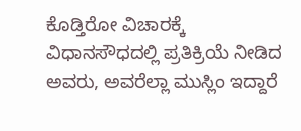ಕೊಡ್ತಿರೋ ವಿಚಾರಕ್ಕೆ ವಿಧಾನಸೌಧದಲ್ಲಿ ಪ್ರತಿಕ್ರಿಯೆ ನೀಡಿದ ಅವರು, ಅವರೆಲ್ಲಾ ಮುಸ್ಲಿಂ ಇದ್ದಾರೆ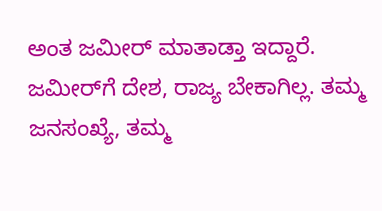ಅಂತ ಜಮೀರ್ ಮಾತಾಡ್ತಾ ಇದ್ದಾರೆ. ಜಮೀರ್‌ಗೆ ದೇಶ, ರಾಜ್ಯ ಬೇಕಾಗಿಲ್ಲ. ತಮ್ಮ ಜನಸಂಖ್ಯೆ, ತಮ್ಮ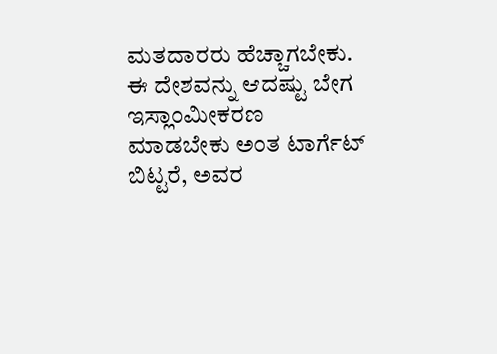ಮತದಾರರು ಹೆಚ್ಚಾಗಬೇಕು. ಈ ದೇಶವನ್ನು ಆದಷ್ಟು ಬೇಗ ಇಸ್ಲಾಂಮೀಕರಣ ಮಾಡಬೇಕು ಅಂತ ಟಾರ್ಗೆಟ್ ಬಿಟ್ಟರೆ, ಅವರ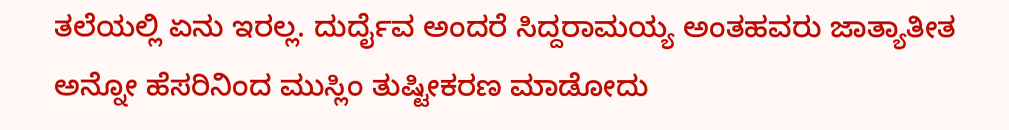ತಲೆಯಲ್ಲಿ ಏನು ಇರಲ್ಲ. ದುರ್ದೈವ ಅಂದರೆ ಸಿದ್ದರಾಮಯ್ಯ ಅಂತಹವರು ಜಾತ್ಯಾತೀತ ಅನ್ನೋ ಹೆಸರಿನಿಂದ ಮುಸ್ಲಿಂ ತುಷ್ಟೀಕರಣ ಮಾಡೋದು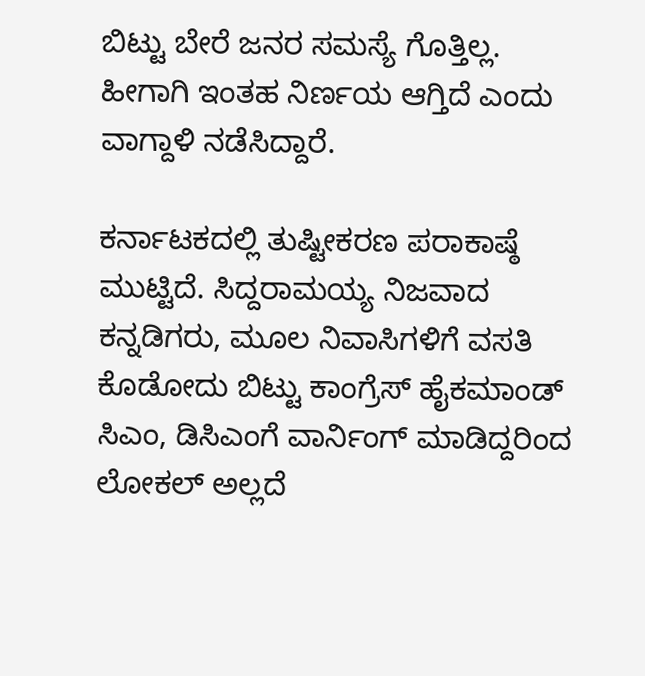ಬಿಟ್ಟು ಬೇರೆ ಜನರ ಸಮಸ್ಯೆ ಗೊತ್ತಿಲ್ಲ. ಹೀಗಾಗಿ ಇಂತಹ ನಿರ್ಣಯ ಆಗ್ತಿದೆ ಎಂದು ವಾಗ್ದಾಳಿ ನಡೆಸಿದ್ದಾರೆ.

ಕರ್ನಾಟಕದಲ್ಲಿ ತುಷ್ಟೀಕರಣ ಪರಾಕಾಷ್ಠೆ ಮುಟ್ಟಿದೆ. ಸಿದ್ದರಾಮಯ್ಯ ನಿಜವಾದ ಕನ್ನಡಿಗರು, ಮೂಲ ನಿವಾಸಿಗಳಿಗೆ ವಸತಿ ಕೊಡೋದು ಬಿಟ್ಟು ಕಾಂಗ್ರೆಸ್ ಹೈಕಮಾಂಡ್ ಸಿಎಂ, ಡಿಸಿಎಂಗೆ ವಾರ್ನಿಂಗ್ ಮಾಡಿದ್ದರಿಂದ ಲೋಕಲ್ ಅಲ್ಲದೆ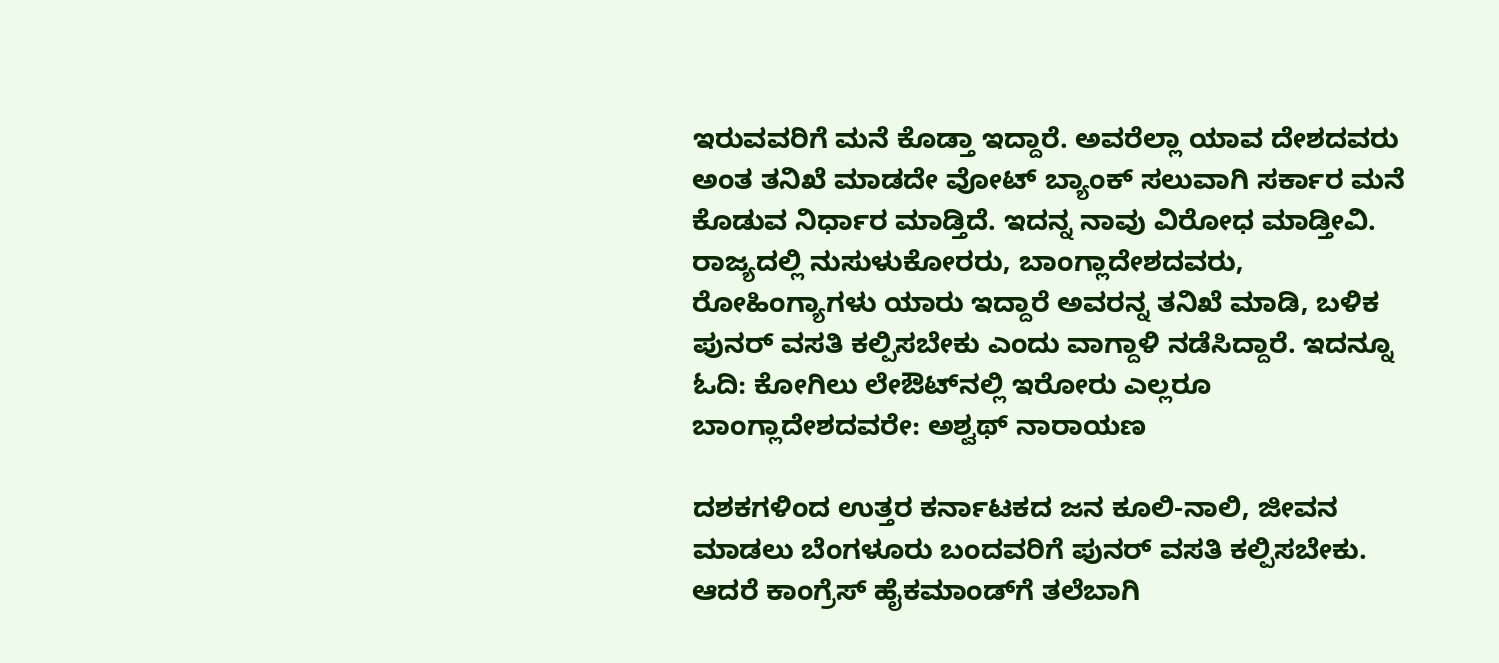ಇರುವವರಿಗೆ ಮನೆ ಕೊಡ್ತಾ ಇದ್ದಾರೆ. ಅವರೆಲ್ಲಾ ಯಾವ ದೇಶದವರು ಅಂತ ತನಿಖೆ ಮಾಡದೇ ವೋಟ್ ಬ್ಯಾಂಕ್ ಸಲುವಾಗಿ ಸರ್ಕಾರ ಮನೆ ಕೊಡುವ ನಿರ್ಧಾರ ಮಾಡ್ತಿದೆ. ಇದನ್ನ ನಾವು ವಿರೋಧ ಮಾಡ್ತೀವಿ. ರಾಜ್ಯದಲ್ಲಿ ನುಸುಳುಕೋರರು, ಬಾಂಗ್ಲಾದೇಶದವರು, ರೋಹಿಂಗ್ಯಾಗಳು ಯಾರು ಇದ್ದಾರೆ ಅವರನ್ನ ತನಿಖೆ ಮಾಡಿ, ಬಳಿಕ ಪುನರ್ ವಸತಿ ಕಲ್ಪಿಸಬೇಕು ಎಂದು ವಾಗ್ದಾಳಿ ನಡೆಸಿದ್ದಾರೆ. ಇದನ್ನೂ ಓದಿ: ಕೋಗಿಲು ಲೇಔಟ್‌ನಲ್ಲಿ ಇರೋರು ಎಲ್ಲರೂ ಬಾಂಗ್ಲಾದೇಶದವರೇ: ಅಶ್ವಥ್ ನಾರಾಯಣ

ದಶಕಗಳಿಂದ ಉತ್ತರ ಕರ್ನಾಟಕದ ಜನ ಕೂಲಿ-ನಾಲಿ, ಜೀವನ ಮಾಡಲು ಬೆಂಗಳೂರು ಬಂದವರಿಗೆ ಪುನರ್ ವಸತಿ ಕಲ್ಪಿಸಬೇಕು. ಆದರೆ ಕಾಂಗ್ರೆಸ್ ಹೈಕಮಾಂಡ್‌ಗೆ ತಲೆಬಾಗಿ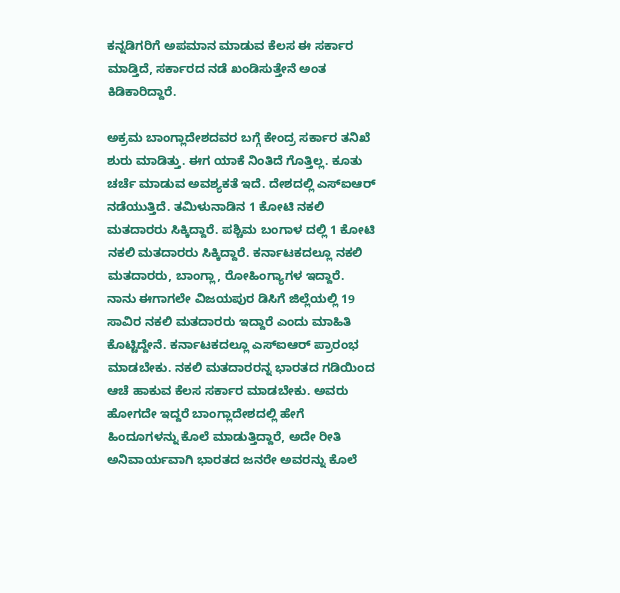ಕನ್ನಡಿಗರಿಗೆ ಅಪಮಾನ ಮಾಡುವ ಕೆಲಸ ಈ ಸರ್ಕಾರ ಮಾಡ್ತಿದೆ, ಸರ್ಕಾರದ ನಡೆ ಖಂಡಿಸುತ್ತೇನೆ ಅಂತ ಕಿಡಿಕಾರಿದ್ದಾರೆ.

ಅಕ್ರಮ ಬಾಂಗ್ಲಾದೇಶದವರ ಬಗ್ಗೆ ಕೇಂದ್ರ ಸರ್ಕಾರ ತನಿಖೆ ಶುರು ಮಾಡಿತ್ತು. ಈಗ ಯಾಕೆ ನಿಂತಿದೆ ಗೊತ್ತಿಲ್ಲ. ಕೂತು ಚರ್ಚೆ ಮಾಡುವ ಅವಶ್ಯಕತೆ ಇದೆ. ದೇಶದಲ್ಲಿ ಎಸ್‌ಐಆರ್ ನಡೆಯುತ್ತಿದೆ. ತಮಿಳುನಾಡಿನ 1 ಕೋಟಿ ನಕಲಿ ಮತದಾರರು ಸಿಕ್ಕಿದ್ದಾರೆ. ಪಶ್ಚಿಮ ಬಂಗಾಳ ದಲ್ಲಿ 1 ಕೋಟಿ ನಕಲಿ ಮತದಾರರು ಸಿಕ್ಕಿದ್ದಾರೆ. ಕರ್ನಾಟಕದಲ್ಲೂ ನಕಲಿ ಮತದಾರರು, ಬಾಂಗ್ಲಾ, ರೋಹಿಂಗ್ಯಾಗಳ ಇದ್ದಾರೆ. ನಾನು ಈಗಾಗಲೇ ವಿಜಯಪುರ ಡಿಸಿಗೆ ಜಿಲ್ಲೆಯಲ್ಲಿ 19 ಸಾವಿರ ನಕಲಿ ಮತದಾರರು ಇದ್ದಾರೆ ಎಂದು ಮಾಹಿತಿ ಕೊಟ್ಟಿದ್ದೇನೆ. ಕರ್ನಾಟಕದಲ್ಲೂ ಎಸ್‌ಐಆರ್ ಪ್ರಾರಂಭ ಮಾಡಬೇಕು. ನಕಲಿ ಮತದಾರರನ್ನ ಭಾರತದ ಗಡಿಯಿಂದ ಆಚೆ ಹಾಕುವ ಕೆಲಸ ಸರ್ಕಾರ ಮಾಡಬೇಕು. ಅವರು ಹೋಗದೇ ಇದ್ದರೆ ಬಾಂಗ್ಲಾದೇಶದಲ್ಲಿ ಹೇಗೆ ಹಿಂದೂಗಳನ್ನು ಕೊಲೆ ಮಾಡುತ್ತಿದ್ದಾರೆ, ಅದೇ ರೀತಿ ಅನಿವಾರ್ಯವಾಗಿ ಭಾರತದ ಜನರೇ ಅವರನ್ನು ಕೊಲೆ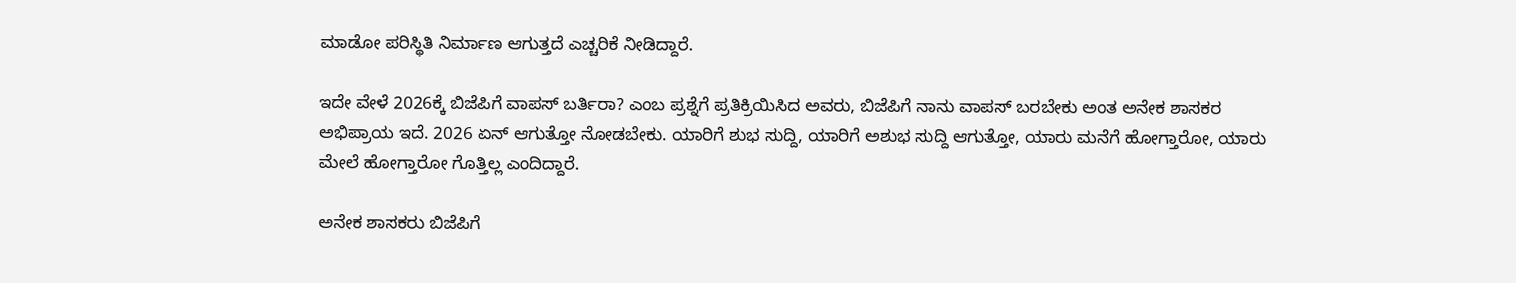ಮಾಡೋ ಪರಿಸ್ಥಿತಿ ನಿರ್ಮಾಣ ಆಗುತ್ತದೆ ಎಚ್ಚರಿಕೆ ನೀಡಿದ್ದಾರೆ.

ಇದೇ ವೇಳೆ 2026ಕ್ಕೆ ಬಿಜೆಪಿಗೆ ವಾಪಸ್ ಬರ್ತಿರಾ? ಎಂಬ ಪ್ರಶ್ನೆಗೆ ಪ್ರತಿಕ್ರಿಯಿಸಿದ ಅವರು, ಬಿಜೆಪಿಗೆ ನಾನು ವಾಪಸ್ ಬರಬೇಕು ಅಂತ ಅನೇಕ ಶಾಸಕರ ಅಭಿಪ್ರಾಯ ಇದೆ. 2026 ಏನ್ ಆಗುತ್ತೋ ನೋಡಬೇಕು. ಯಾರಿಗೆ ಶುಭ ಸುದ್ದಿ, ಯಾರಿಗೆ ಅಶುಭ ಸುದ್ದಿ ಆಗುತ್ತೋ, ಯಾರು ಮನೆಗೆ ಹೋಗ್ತಾರೋ, ಯಾರು ಮೇಲೆ ಹೋಗ್ತಾರೋ ಗೊತ್ತಿಲ್ಲ ಎಂದಿದ್ದಾರೆ.

ಅನೇಕ ಶಾಸಕರು ಬಿಜೆಪಿಗೆ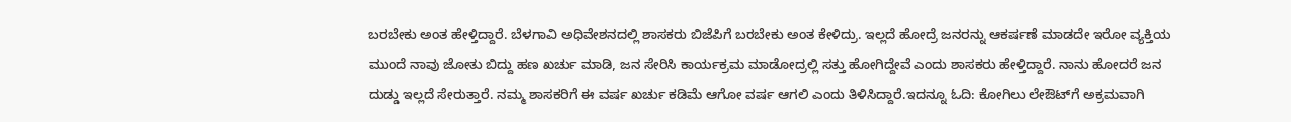ಬರಬೇಕು ಅಂತ ಹೇಳ್ತಿದ್ದಾರೆ. ಬೆಳಗಾವಿ ಅಧಿವೇಶನದಲ್ಲಿ ಶಾಸಕರು ಬಿಜೆಪಿಗೆ ಬರಬೇಕು ಅಂತ ಕೇಳಿದ್ರು. ಇಲ್ಲದೆ ಹೋದ್ರೆ ಜನರನ್ನು ಆಕರ್ಷಣೆ ಮಾಡದೇ ಇರೋ ವ್ಯಕ್ತಿಯ ಮುಂದೆ ನಾವು ಜೋತು ಬಿದ್ದು ಹಣ ಖರ್ಚು ಮಾಡಿ, ಜನ ಸೇರಿಸಿ ಕಾರ್ಯಕ್ರಮ ಮಾಡೋದ್ರಲ್ಲಿ ಸತ್ತು ಹೋಗಿದ್ದೇವೆ ಎಂದು ಶಾಸಕರು ಹೇಳ್ತಿದ್ದಾರೆ. ನಾನು ಹೋದರೆ ಜನ ದುಡ್ಡು ಇಲ್ಲದೆ ಸೇರುತ್ತಾರೆ. ನಮ್ಮ ಶಾಸಕರಿಗೆ ಈ ವರ್ಷ ಖರ್ಚು ಕಡಿಮೆ ಆಗೋ ವರ್ಷ ಆಗಲಿ ಎಂದು ತಿಳಿಸಿದ್ದಾರೆ.ಇದನ್ನೂ ಓದಿ: ಕೋಗಿಲು ಲೇಔಟ್‌ಗೆ ಅಕ್ರಮವಾಗಿ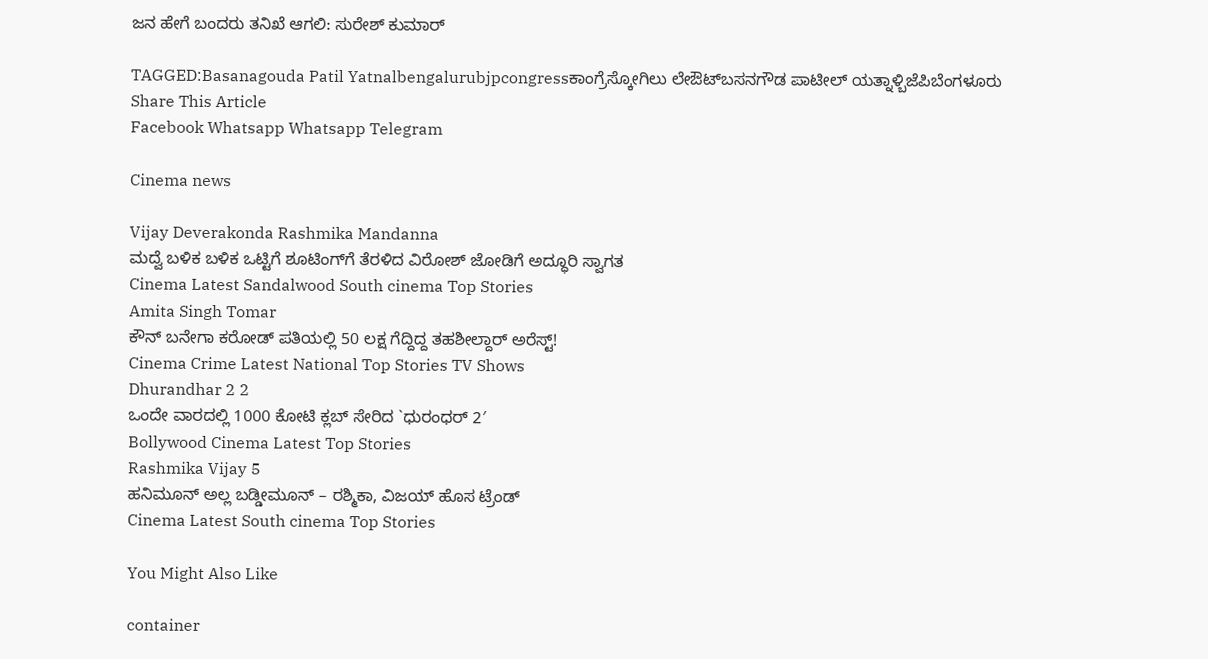ಜನ ಹೇಗೆ ಬಂದರು ತನಿಖೆ ಆಗಲಿ: ಸುರೇಶ್ ಕುಮಾರ್

TAGGED:Basanagouda Patil Yatnalbengalurubjpcongressಕಾಂಗ್ರೆಸ್ಕೋಗಿಲು ಲೇಔಟ್‌ಬಸನಗೌಡ ಪಾಟೀಲ್ ಯತ್ನಾಳ್ಬಿಜೆಪಿಬೆಂಗಳೂರು
Share This Article
Facebook Whatsapp Whatsapp Telegram

Cinema news

Vijay Deverakonda Rashmika Mandanna
ಮದ್ವೆ ಬಳಿಕ ಬಳಿಕ ಒಟ್ಟಿಗೆ ಶೂಟಿಂಗ್‌ಗೆ ತೆರಳಿದ ವಿರೋಶ್ ಜೋಡಿಗೆ ಅದ್ಧೂರಿ ಸ್ವಾಗತ
Cinema Latest Sandalwood South cinema Top Stories
Amita Singh Tomar
ಕೌನ್ ಬನೇಗಾ ಕರೋಡ್ ಪತಿಯಲ್ಲಿ 50 ಲಕ್ಷ ಗೆದ್ದಿದ್ದ ತಹಶೀಲ್ದಾರ್ ಅರೆಸ್ಟ್‌!
Cinema Crime Latest National Top Stories TV Shows
Dhurandhar 2 2
ಒಂದೇ ವಾರದಲ್ಲಿ 1000 ಕೋಟಿ ಕ್ಲಬ್ ಸೇರಿದ `ಧುರಂಧರ್ 2′
Bollywood Cinema Latest Top Stories
Rashmika Vijay 5
ಹನಿಮೂನ್ ಅಲ್ಲ ಬಡ್ಡೀಮೂನ್ – ರಶ್ಮಿಕಾ, ವಿಜಯ್ ಹೊಸ ಟ್ರೆಂಡ್
Cinema Latest South cinema Top Stories

You Might Also Like

container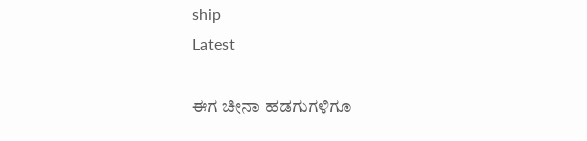ship
Latest

ಈಗ ಚೀನಾ ಹಡಗುಗಳಿಗೂ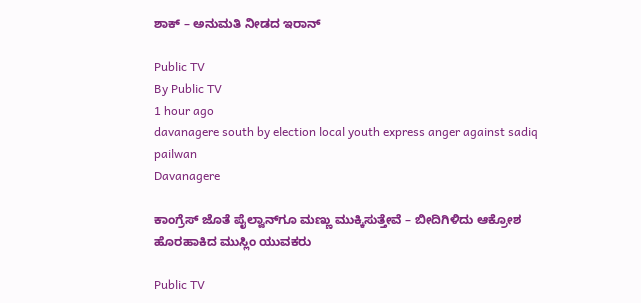ಶಾಕ್‌ – ಅನುಮತಿ ನೀಡದ ಇರಾನ್‌

Public TV
By Public TV
1 hour ago
davanagere south by election local youth express anger against sadiq pailwan
Davanagere

ಕಾಂಗ್ರೆಸ್ ಜೊತೆ ಪೈಲ್ವಾನ್‌ಗೂ ಮಣ್ಣು ಮುಕ್ಕಿಸುತ್ತೇವೆ – ಬೀದಿಗಿಳಿದು ಆಕ್ರೋಶ ಹೊರಹಾಕಿದ ಮುಸ್ಲಿಂ ಯುವಕರು

Public TV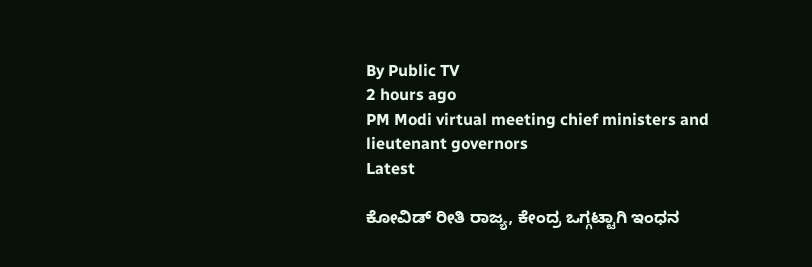By Public TV
2 hours ago
PM Modi virtual meeting chief ministers and lieutenant governors
Latest

ಕೋವಿಡ್‌ ರೀತಿ ರಾಜ್ಯ, ಕೇಂದ್ರ ಒಗ್ಗಟ್ಟಾಗಿ ಇಂಧನ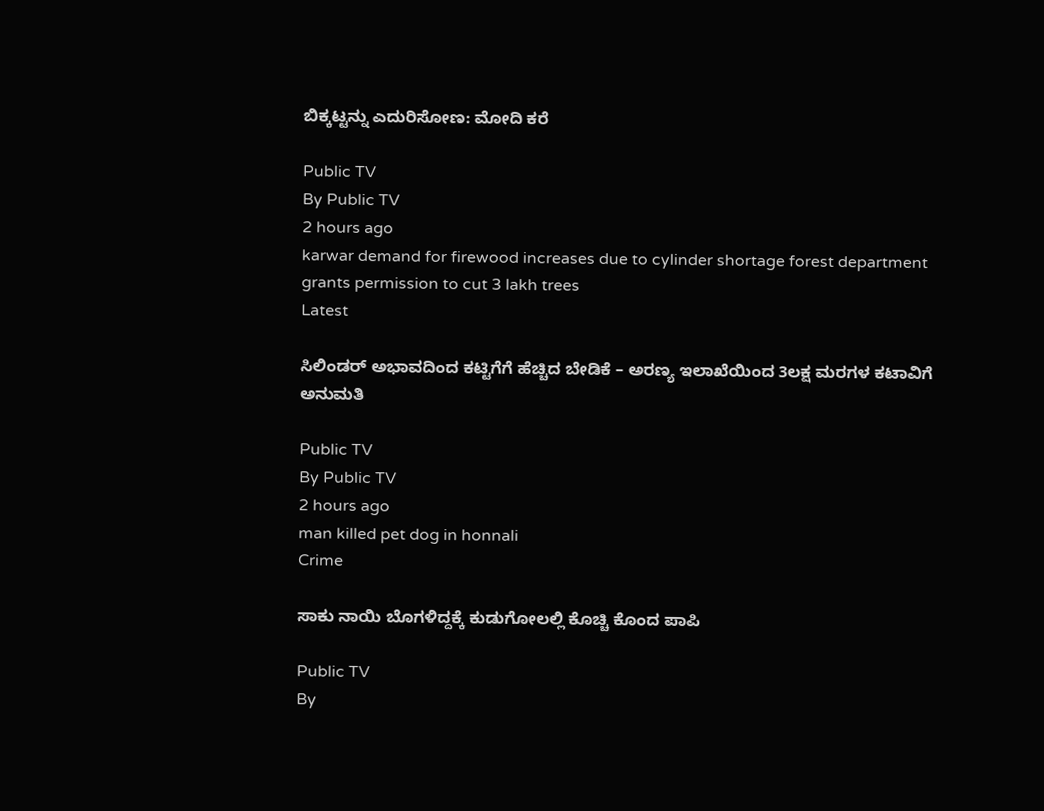ಬಿಕ್ಕಟ್ಟನ್ನು ಎದುರಿಸೋಣ: ಮೋದಿ ಕರೆ

Public TV
By Public TV
2 hours ago
karwar demand for firewood increases due to cylinder shortage forest department grants permission to cut 3 lakh trees
Latest

ಸಿಲಿಂಡರ್ ಅಭಾವದಿಂದ ಕಟ್ಟಿಗೆಗೆ ಹೆಚ್ಚಿದ ಬೇಡಿಕೆ – ಅರಣ್ಯ ಇಲಾಖೆಯಿಂದ 3ಲಕ್ಷ ಮರಗಳ ಕಟಾವಿಗೆ ಅನುಮತಿ

Public TV
By Public TV
2 hours ago
man killed pet dog in honnali
Crime

ಸಾಕು ನಾಯಿ ಬೊಗಳಿದ್ದಕ್ಕೆ ಕುಡುಗೋಲಲ್ಲಿ ಕೊಚ್ಚಿ ಕೊಂದ ಪಾಪಿ

Public TV
By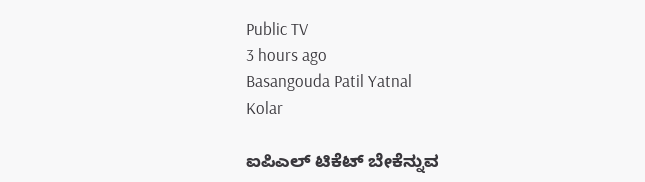Public TV
3 hours ago
Basangouda Patil Yatnal
Kolar

ಐಪಿಎಲ್‌ ಟಿಕೆಟ್‌ ಬೇಕೆನ್ನುವ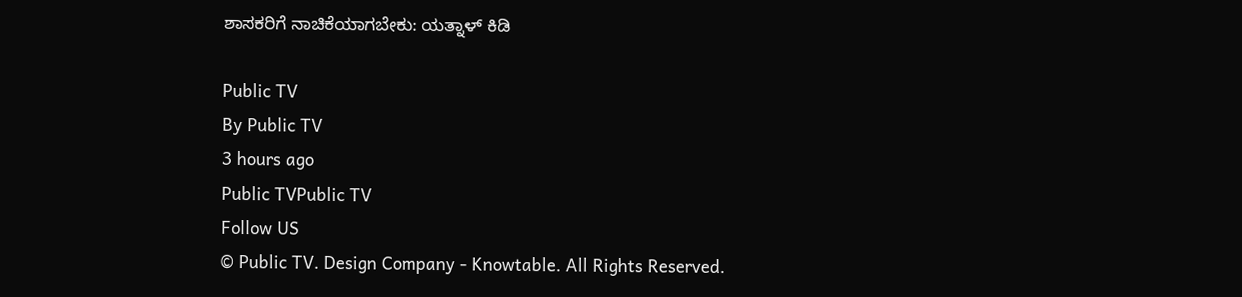ಶಾಸಕರಿಗೆ ನಾಚಿಕೆಯಾಗಬೇಕು: ಯತ್ನಾಳ್‌ ಕಿಡಿ

Public TV
By Public TV
3 hours ago
Public TVPublic TV
Follow US
© Public TV. Design Company - Knowtable. All Rights Reserved.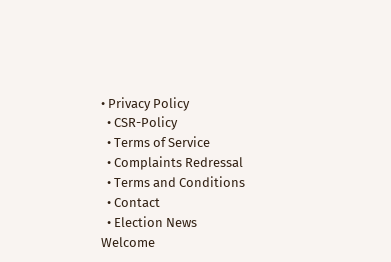• Privacy Policy
  • CSR-Policy
  • Terms of Service
  • Complaints Redressal
  • Terms and Conditions
  • Contact
  • Election News
Welcome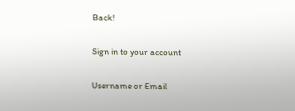Back!

Sign in to your account

Username or Email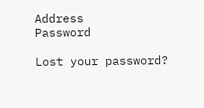Address
Password

Lost your password?